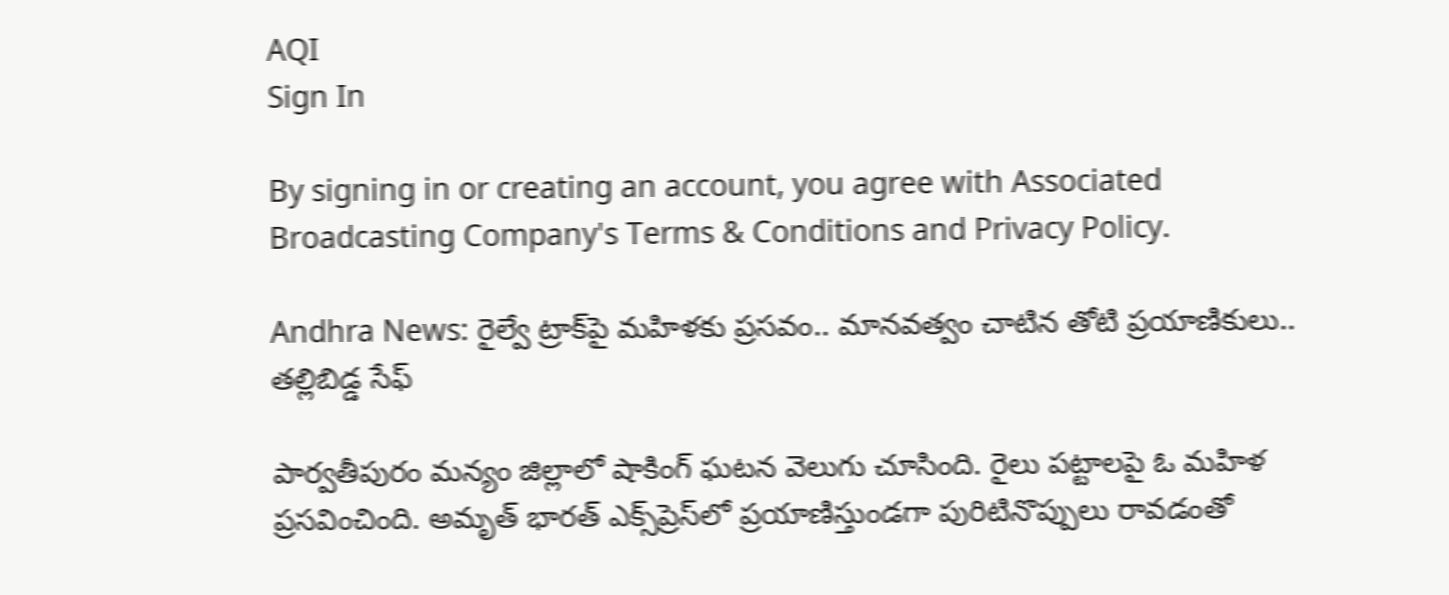AQI
Sign In

By signing in or creating an account, you agree with Associated Broadcasting Company's Terms & Conditions and Privacy Policy.

Andhra News: రైల్వే ట్రాక్‌పై మహిళకు ప్రసవం.. మానవత్వం చాటిన తోటి ప్రయాణికులు.. తల్లిబిడ్డ సేఫ్

పార్వతీపురం మన్యం జిల్లాలో షాకింగ్ ఘటన వెలుగు చూసింది. రైలు పట్టాలపై ఓ మహిళ ప్రసవించింది. అమృత్ భారత్ ఎక్స్‌ప్రెస్‌లో ప్రయాణిస్తుండగా పురిటినొప్పులు రావడంతో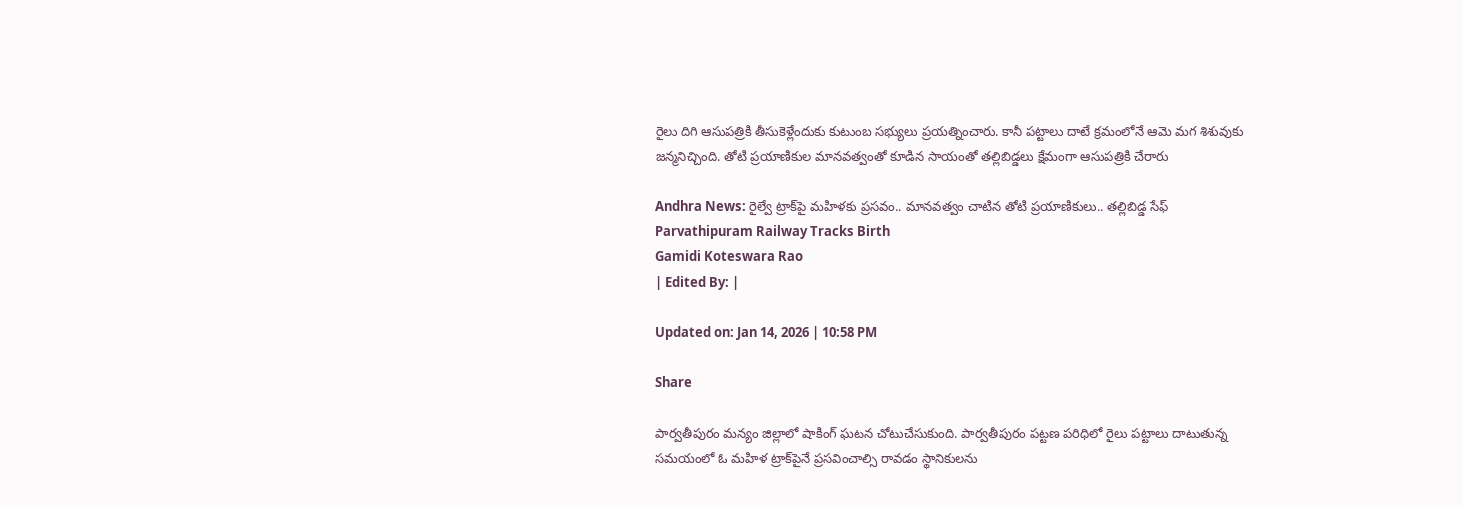రైలు దిగి ఆసుపత్రికి తీసుకెళ్లేందుకు కుటుంబ సభ్యులు ప్రయత్నించారు. కానీ పట్టాలు దాటే క్రమంలోనే ఆమె మగ శిశువుకు జన్మనిచ్చింది. తోటి ప్రయాణికుల మానవత్వంతో కూడిన సాయంతో తల్లిబిడ్డలు క్షేమంగా ఆసుపత్రికి చేరారు

Andhra News: రైల్వే ట్రాక్‌పై మహిళకు ప్రసవం.. మానవత్వం చాటిన తోటి ప్రయాణికులు.. తల్లిబిడ్డ సేఫ్
Parvathipuram Railway Tracks Birth
Gamidi Koteswara Rao
| Edited By: |

Updated on: Jan 14, 2026 | 10:58 PM

Share

పార్వతీపురం మన్యం జిల్లాలో షాకింగ్ ఘటన చోటుచేసుకుంది. పార్వతీపురం పట్టణ పరిధిలో రైలు పట్టాలు దాటుతున్న సమయంలో ఓ మహిళ ట్రాక్‌పైనే ప్రసవించాల్సి రావడం స్థానికులను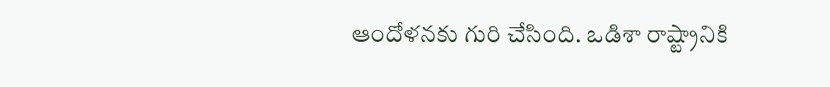ఆందోళనకు గురి చేసింది. ఒడిశా రాష్ట్రానికి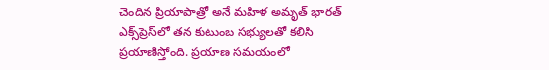చెందిన ప్రియాపాత్రో అనే మహిళ అమృత్ భారత్ ఎక్స్‌ప్రెస్‌లో తన కుటుంబ సభ్యులతో కలిసి ప్రయాణిస్తోంది. ప్రయాణ సమయంలో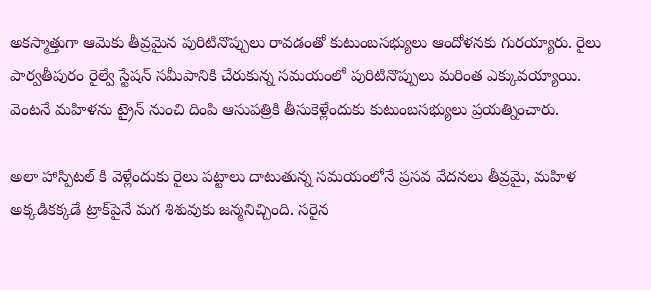అకస్మాత్తుగా ఆమెకు తీవ్రమైన పురిటినొప్పులు రావడంతో కుటుంబసభ్యులు ఆందోళనకు గురయ్యారు. రైలు పార్వతీపురం రైల్వే స్టేషన్ సమీపానికి చేరుకున్న సమయంలో పురిటినొప్పులు మరింత ఎక్కువయ్యాయి. వెంటనే మహిళను ట్రైన్‌ నుంచి దింపి ఆసుపత్రికి తీసుకెళ్లేందుకు కుటుంబసభ్యులు ప్రయత్నించారు.

అలా హాస్పిటల్ కి వెళ్లేందుకు రైలు పట్టాలు దాటుతున్న సమయంలోనే ప్రసవ వేదనలు తీవ్రమై, మహిళ అక్కడికక్కడే ట్రాక్‌పైనే మగ శిశువుకు జన్మనిచ్చింది. సరైన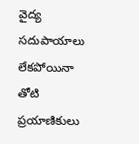వైద్య సదుపాయాలు లేకపోయినా తోటి ప్రయాణికులు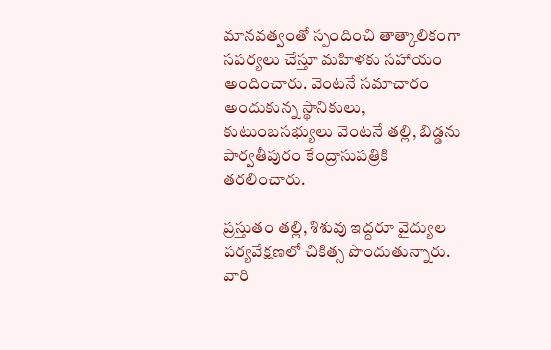మానవత్వంతో స్పందించి తాత్కాలికంగా సపర్యలు చేస్తూ మహిళకు సహాయం అందించారు. వెంటనే సమాచారం అందుకున్న స్థానికులు, కుటుంబసభ్యులు వెంటనే తల్లి, బిడ్డను పార్వతీపురం కేంద్రాసుపత్రికి తరలించారు.

ప్రస్తుతం తల్లి, శిశువు ఇద్దరూ వైద్యుల పర్యవేక్షణలో చికిత్స పొందుతున్నారు. వారి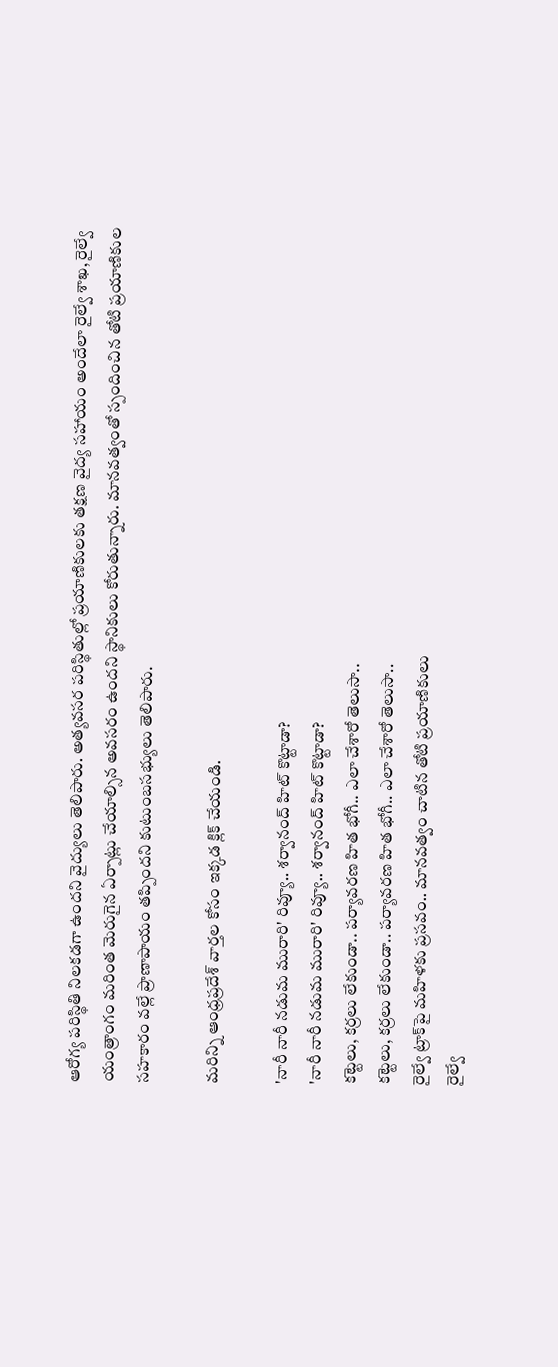ఆరోగ్య పరిస్థితి నిలకడగా ఉందని వైద్యులు తెలిపారు. అత్యవసర పరిస్థితుల్లో ప్రయాణికులకు తక్షణ వైద్య సహాయం అందేలా రైల్వే శాఖ, రైల్వే యంత్రాంగం మరింత మెరుగైన ఏర్పాట్లు చేయాల్సిన అవసరం ఉందని స్థానికులు కోరుతున్నారు. మానవత్వంతో స్పందించిన తోటి ప్రయాణికుల సహకారం వల్లే ప్రాణాపాయం తప్పిందని కుటుంబసభ్యులు తెలిపారు.

మరిన్ని ఆంధ్రప్రదేశ్ వార్తల కోసం ఇక్కడ క్లిక్ చేయండి.

'నారీ నారీ నడుమ మురారి' రివ్యూ.. శర్వానంద్ హిట్ కొట్టాడా?
'నారీ నారీ నడుమ మురారి' రివ్యూ.. శర్వానంద్ హిట్ కొట్టాడా?
కట్టెలు, కర్రలు లేకుండా.. పర్యావరణ హిత భోగీ.. ఎలా చేశారో తెలుసా..
కట్టెలు, కర్రలు లేకుండా.. పర్యావరణ హిత భోగీ.. ఎలా చేశారో తెలుసా..
రైల్వే ట్రాక్‌పై మహిళకు ప్రసవం.. మానవత్వం చాటిన తోటి ప్రయాణికులు
రైల్వే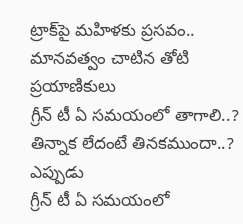ట్రాక్‌పై మహిళకు ప్రసవం.. మానవత్వం చాటిన తోటి ప్రయాణికులు
గ్రీన్ టీ ఏ సమయంలో తాగాలి..? తిన్నాక లేదంటే తినకముందా..? ఎప్పుడు
గ్రీన్ టీ ఏ సమయంలో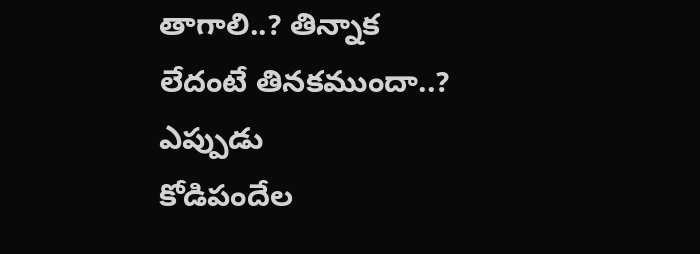తాగాలి..? తిన్నాక లేదంటే తినకముందా..? ఎప్పుడు
కోడిపందేల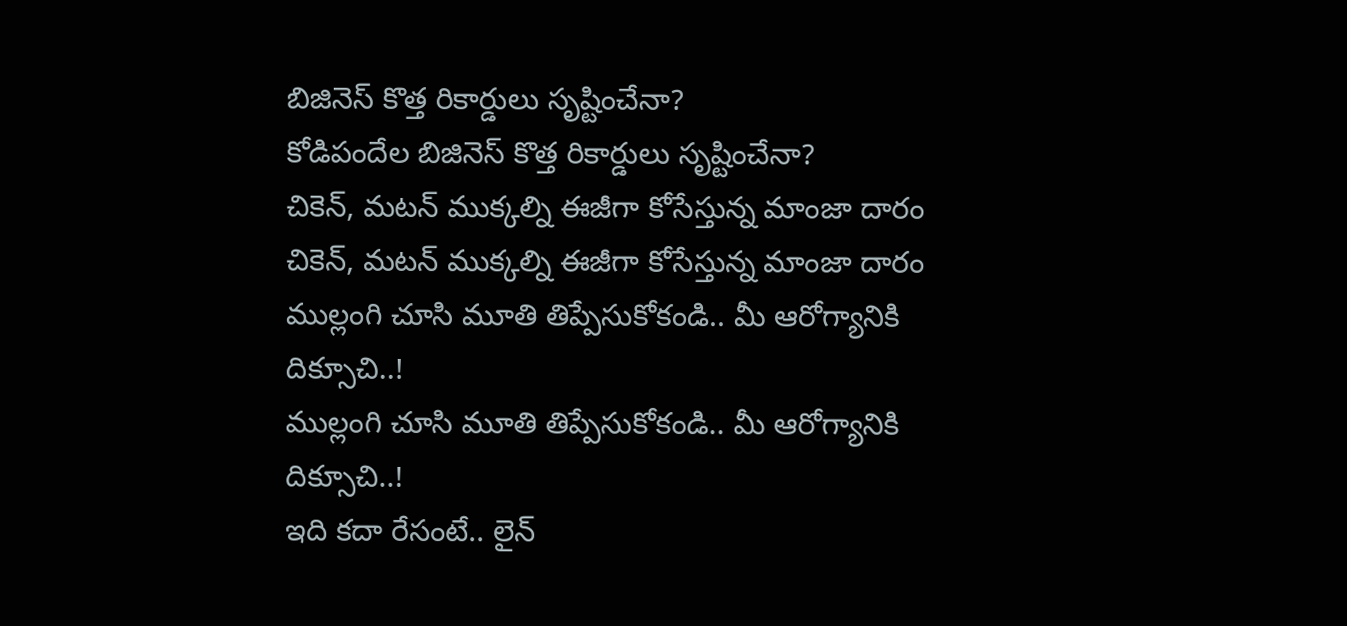బిజినెస్ కొత్త రికార్డులు సృష్టించేనా?
కోడిపందేల బిజినెస్ కొత్త రికార్డులు సృష్టించేనా?
చికెన్, మటన్ ముక్కల్ని ఈజీగా కోసేస్తున్న మాంజా దారం
చికెన్, మటన్ ముక్కల్ని ఈజీగా కోసేస్తున్న మాంజా దారం
ముల్లంగి చూసి మూతి తిప్పేసుకోకండి.. మీ ఆరోగ్యానికి దిక్సూచి..!
ముల్లంగి చూసి మూతి తిప్పేసుకోకండి.. మీ ఆరోగ్యానికి దిక్సూచి..!
ఇది కదా రేసంటే.. లైన్‌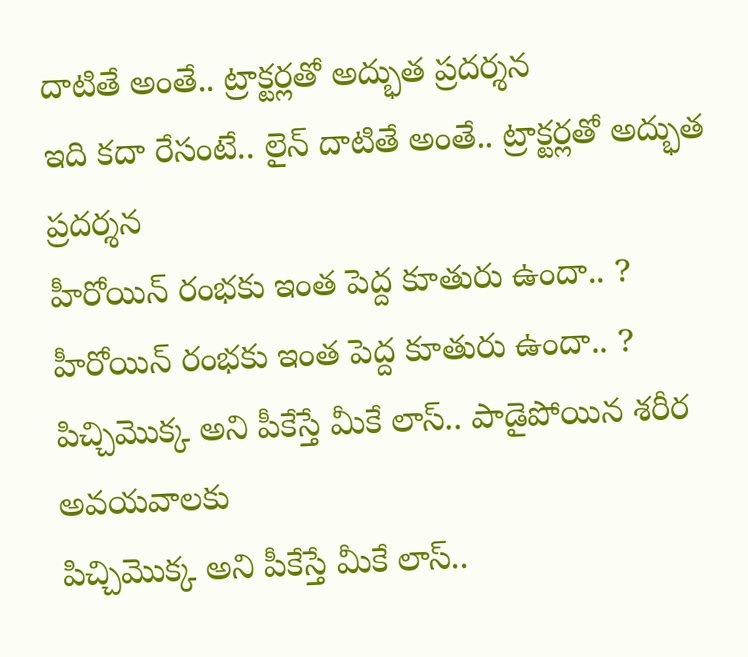దాటితే అంతే.. ట్రాక్టర్లతో అద్భుత ప్రదర్శన
ఇది కదా రేసంటే.. లైన్‌ దాటితే అంతే.. ట్రాక్టర్లతో అద్భుత ప్రదర్శన
హీరోయిన్ రంభకు ఇంత పెద్ద కూతురు ఉందా.. ?
హీరోయిన్ రంభకు ఇంత పెద్ద కూతురు ఉందా.. ?
పిచ్చిమొక్క అని పీకేస్తే మీకే లాస్‌.. పాడైపోయిన శరీర అవయవాలకు
పిచ్చిమొక్క అని పీకేస్తే మీకే లాస్‌..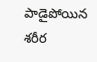పాడైపోయిన శరీర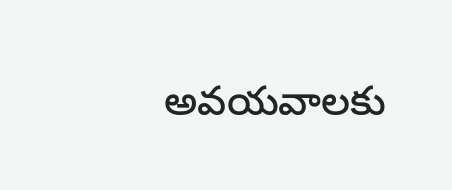అవయవాలకు